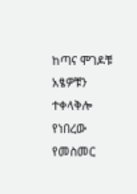ከጣና ሞገዶቹ አፄዎቹን ተቀላቅሎ የነበረው የመስመር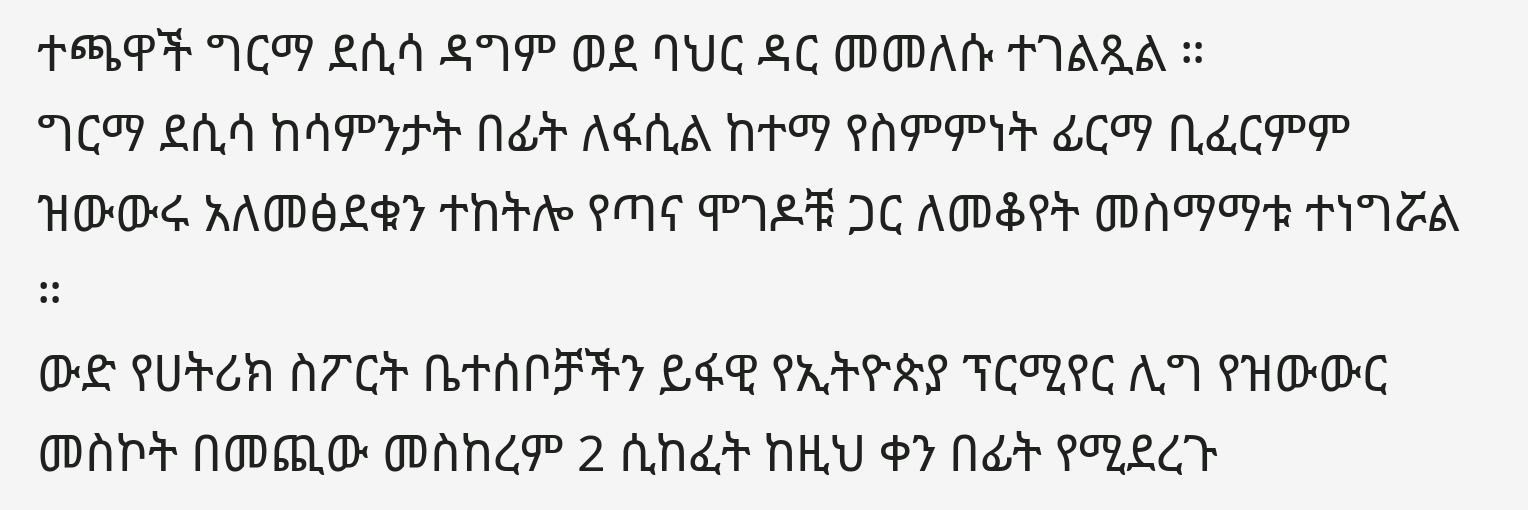ተጫዋች ግርማ ደሲሳ ዳግም ወደ ባህር ዳር መመለሱ ተገልጿል ።
ግርማ ደሲሳ ከሳምንታት በፊት ለፋሲል ከተማ የስምምነት ፊርማ ቢፈርምም ዝውውሩ አለመፅደቁን ተከትሎ የጣና ሞገዶቹ ጋር ለመቆየት መስማማቱ ተነግሯል ።
ውድ የሀትሪክ ስፖርት ቤተሰቦቻችን ይፋዊ የኢትዮጵያ ፕርሚየር ሊግ የዝውውር መስኮት በመጪው መስከረም 2 ሲከፈት ከዚህ ቀን በፊት የሚደረጉ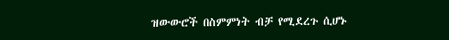ዝውውሮች በስምምነት ብቻ የሚደረጉ ሲሆኑ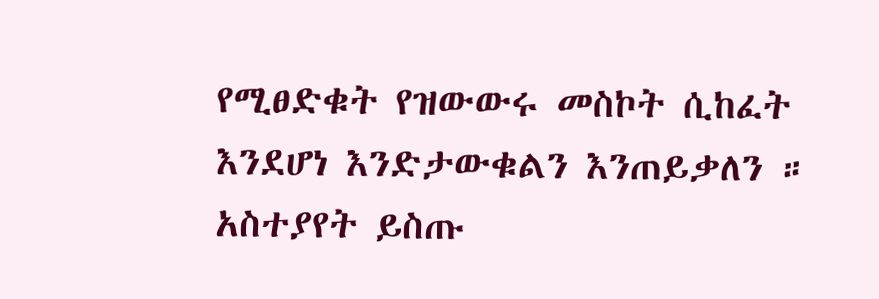የሚፀድቁት የዝውውሩ መስኮት ሲከፈት እንደሆነ እንድታውቁልን እንጠይቃለን ።
አስተያየት ይስጡ